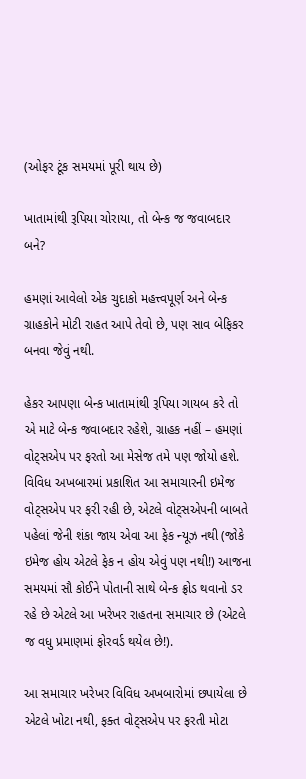(ઓફર ટૂંક સમયમાં પૂરી થાય છે)

ખાતામાંથી રૂપિયા ચોરાયા, તો બેન્ક જ જવાબદાર બને?

હમણાં આવેલો એક ચુદાકો મહત્ત્વપૂર્ણ અને બેન્ક ગ્રાહકોને મોટી રાહત આપે તેવો છે, પણ સાવ બેફિકર બનવા જેવું નથી.

હેકર આપણા બેન્ક ખાતામાંથી રૂપિયા ગાયબ કરે તો એ માટે બેન્ક જવાબદાર રહેશે, ગ્રાહક નહીં – હમણાં વોટ્સએપ પર ફરતો આ મેસેજ તમે પણ જોયો હશે. વિવિધ અખબારમાં પ્રકાશિત આ સમાચારની ઇમેજ વોટ્સએપ પર ફરી રહી છે, એટલે વોટ્સએપની બાબતે પહેલાં જેની શંકા જાય એવા આ ફેક ન્યૂઝ નથી (જોકે ઇમેજ હોય એટલે ફેક ન હોય એવું પણ નથી!) આજના સમયમાં સૌ કોઈને પોતાની સાથે બેન્ક ફ્રોડ થવાનો ડર રહે છે એટલે આ ખરેખર રાહતના સમાચાર છે (એટલે જ વધુ પ્રમાણમાં ફોરવર્ડ થયેલ છે!).

આ સમાચાર ખરેખર વિવિધ અખબારોમાં છપાયેલા છે એટલે ખોટા નથી, ફક્ત વોટ્સએપ પર ફરતી મોટા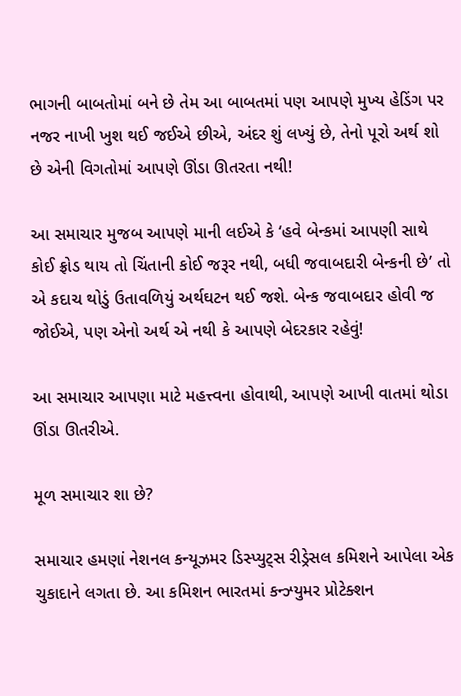ભાગની બાબતોમાં બને છે તેમ આ બાબતમાં પણ આપણે મુખ્ય હેડિંગ પર નજર નાખી ખુશ થઈ જઈએ છીએ, અંદર શું લખ્યું છે, તેનો પૂરો અર્થ શો છે એની વિગતોમાં આપણે ઊંડા ઊતરતા નથી!

આ સમાચાર મુજબ આપણે માની લઈએ કે ‘હવે બેન્કમાં આપણી સાથે કોઈ ફ્રોડ થાય તો ચિંતાની કોઈ જરૂર નથી, બધી જવાબદારી બેન્કની છે’ તો એ કદાચ થોડું ઉતાવળિયું અર્થઘટન થઈ જશે. બેન્ક જવાબદાર હોવી જ જોઈએ, પણ એનો અર્થ એ નથી કે આપણે બેદરકાર રહેવું!

આ સમાચાર આપણા માટે મહત્ત્વના હોવાથી, આપણે આખી વાતમાં થોડા ઊંડા ઊતરીએ.

મૂળ સમાચાર શા છે?

સમાચાર હમણાં નેશનલ કન્યૂઝમર ડિસ્પ્યુટ્સ રીડ્રેસલ કમિશને આપેલા એક ચુકાદાને લગતા છે. આ કમિશન ભારતમાં કન્ઝ્યુમર પ્રોટેક્શન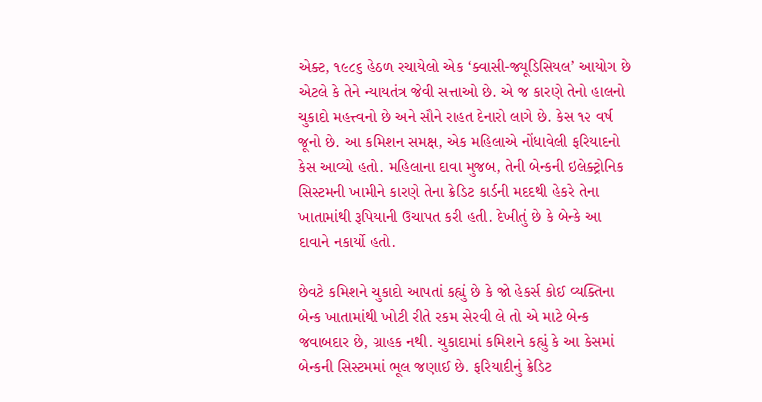એક્ટ, ૧૯૮૬ હેઠળ રચાયેલો એક ‘ક્વાસી-જ્યૂડિસિયલ’ આયોગ છે એટલે કે તેને ન્યાયતંત્ર જેવી સત્તાઓ છે. એ જ કારણે તેનો હાલનો ચુકાદો મહત્ત્વનો છે અને સૌને રાહત દેનારો લાગે છે. કેસ ૧૨ વર્ષ જૂનો છે. આ કમિશન સમક્ષ, એક મહિલાએ નોંધાવેલી ફરિયાદનો કેસ આવ્યો હતો. મહિલાના દાવા મુજબ, તેની બેન્કની ઇલેક્ટ્રોનિક સિસ્ટમની ખામીને કારણે તેના ક્રેડિટ કાર્ડની મદદથી હેકરે તેના ખાતામાંથી રૂપિયાની ઉચાપત કરી હતી. દેખીતું છે કે બેન્કે આ દાવાને નકાર્યો હતો.

છેવટે કમિશને ચુકાદો આપતાં કહ્યું છે કે જો હેકર્સ કોઈ વ્યક્તિના બેન્ક ખાતામાંથી ખોટી રીતે રકમ સેરવી લે તો એ માટે બેન્ક જવાબદાર છે, ગ્રાહક નથી. ચુકાદામાં કમિશને કહ્યું કે આ કેસમાં બેન્કની સિસ્ટમમાં ભૂલ જણાઈ છે. ફરિયાદીનું ક્રેડિટ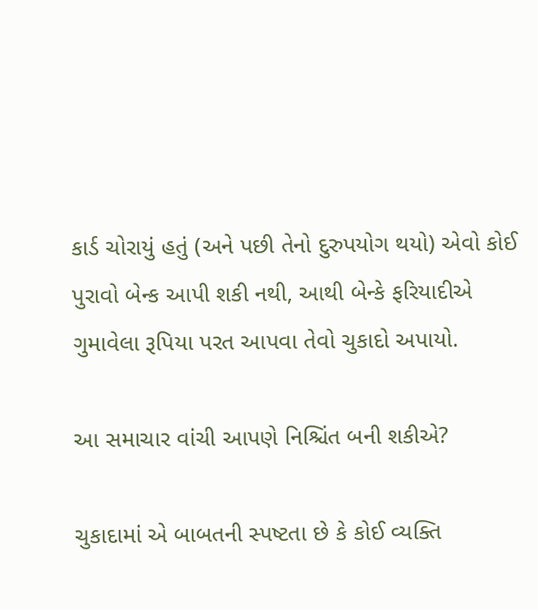કાર્ડ ચોરાયું હતું (અને પછી તેનો દુરુપયોગ થયો) એવો કોઈ પુરાવો બેન્ક આપી શકી નથી, આથી બેન્કે ફરિયાદીએ ગુમાવેલા રૂપિયા પરત આપવા તેવો ચુકાદો અપાયો.

આ સમાચાર વાંચી આપણે નિશ્ચિંત બની શકીએ?

ચુકાદામાં એ બાબતની સ્પષ્ટતા છે કે કોઈ વ્યક્તિ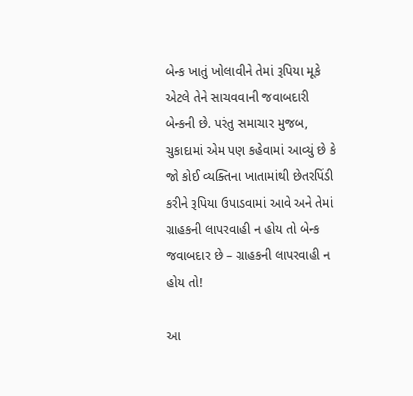બેન્ક ખાતું ખોલાવીને તેમાં રૂપિયા મૂકે એટલે તેને સાચવવાની જવાબદારી બેન્કની છે. પરંતુ સમાચાર મુજબ, ચુકાદામાં એમ પણ કહેવામાં આવ્યું છે કે જો કોઈ વ્યક્તિના ખાતામાંથી છેતરપિંડી કરીને રૂપિયા ઉપાડવામાં આવે અને તેમાં ગ્રાહકની લાપરવાહી ન હોય તો બેન્ક જવાબદાર છે – ગ્રાહકની લાપરવાહી ન હોય તો!

આ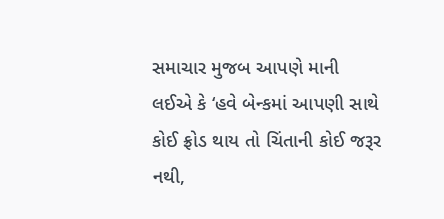સમાચાર મુજબ આપણે માની લઈએ કે ‘હવે બેન્કમાં આપણી સાથે કોઈ ફ્રોડ થાય તો ચિંતાની કોઈ જરૂર નથી,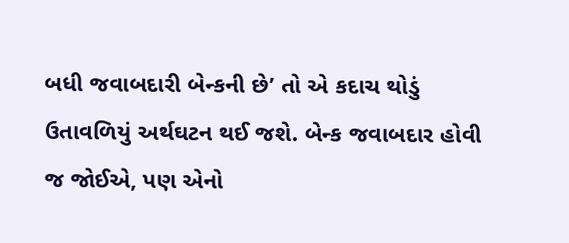બધી જવાબદારી બેન્કની છે’ તો એ કદાચ થોડું ઉતાવળિયું અર્થઘટન થઈ જશે. બેન્ક જવાબદાર હોવી જ જોઈએ, પણ એનો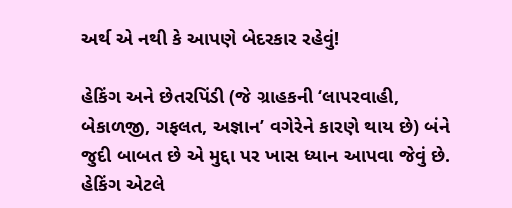અર્થ એ નથી કે આપણે બેદરકાર રહેવું!

હેકિંગ અને છેતરપિંડી (જે ગ્રાહકની ‘લાપરવાહી, બેકાળજી, ગફલત, અજ્ઞાન’ વગેરેને કારણે થાય છે) બંને જુદી બાબત છે એ મુદ્દા પર ખાસ ધ્યાન આપવા જેવું છે. હેકિંગ એટલે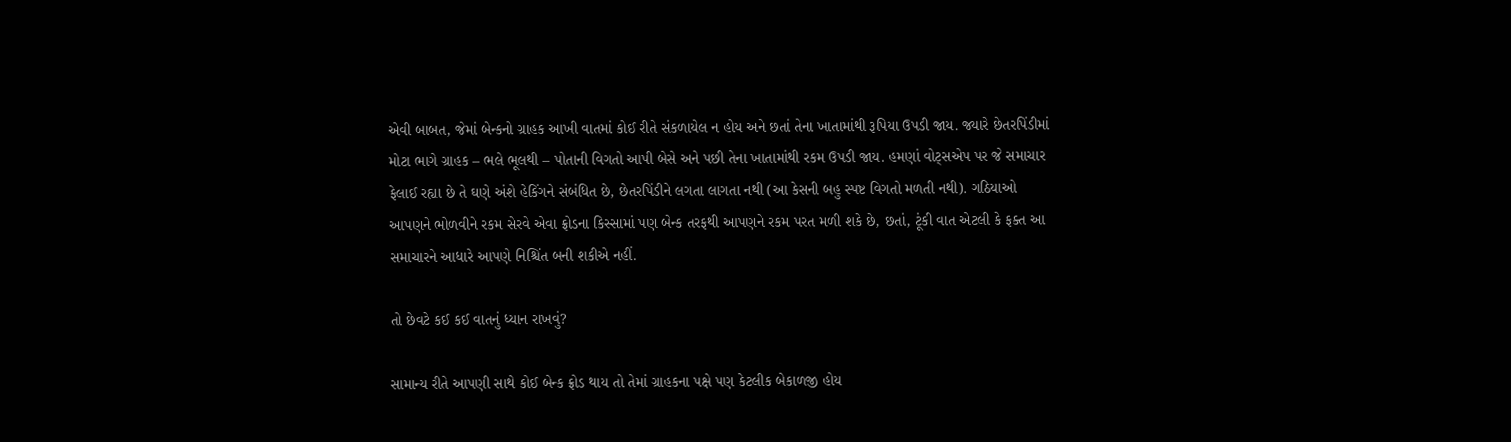એવી બાબત, જેમાં બેન્કનો ગ્રાહક આખી વાતમાં કોઈ રીતે સંકળાયેલ ન હોય અને છતાં તેના ખાતામાંથી રૂપિયા ઉપડી જાય. જ્યારે છેતરપિંડીમાં મોટા ભાગે ગ્રાહક – ભલે ભૂલથી – પોતાની વિગતો આપી બેસે અને પછી તેના ખાતામાંથી રકમ ઉપડી જાય. હમણાં વોટ્સએપ પર જે સમાચાર ફેલાઈ રહ્યા છે તે ઘણે અંશે હેકિંગને સંબંધિત છે, છેતરપિંડીને લગતા લાગતા નથી (આ કેસની બહુ સ્પષ્ટ વિગતો મળતી નથી). ગઠિયાઓ આપણને ભોળવીને રકમ સેરવે એવા ફ્રોડના કિસ્સામાં પણ બેન્ક તરફથી આપણને રકમ પરત મળી શકે છે, છતાં, ટૂંકી વાત એટલી કે ફક્ત આ સમાચારને આધારે આપણે નિશ્ચિંત બની શકીએ નહીં.

તો છેવટે કઈ કઈ વાતનું ધ્યાન રાખવું?

સામાન્ય રીતે આપણી સાથે કોઈ બેન્ક ફ્રોડ થાય તો તેમાં ગ્રાહકના પક્ષે પણ કેટલીક બેકાળજી હોય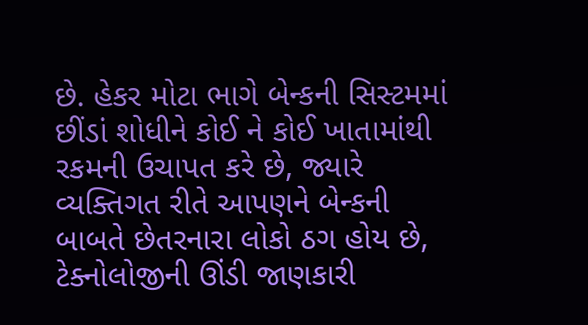છે. હેકર મોટા ભાગે બેન્કની સિસ્ટમમાં છીંડાં શોધીને કોઈ ને કોઈ ખાતામાંથી રકમની ઉચાપત કરે છે, જ્યારે વ્યક્તિગત રીતે આપણને બેન્કની બાબતે છેતરનારા લોકો ઠગ હોય છે, ટેક્નોલોજીની ઊંડી જાણકારી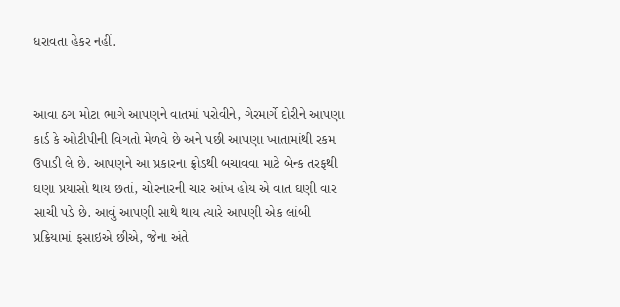ધરાવતા હેકર નહીં.


આવા ઠગ મોટા ભાગે આપણને વાતમાં પરોવીને, ગેરમાર્ગે દોરીને આપણા કાર્ડ કે ઓટીપીની વિગતો મેળવે છે અને પછી આપણા ખાતામાંથી રકમ ઉપાડી લે છે. આપણને આ પ્રકારના ફ્રોડથી બચાવવા માટે બેન્ક તરફથી ઘણા પ્રયાસો થાય છતાં, ચોરનારની ચાર આંખ હોય એ વાત ઘણી વાર સાચી પડે છે. આવું આપણી સાથે થાય ત્યારે આપણી એક લાંબી પ્રક્રિયામાં ફસાઇએ છીએ, જેના અંતે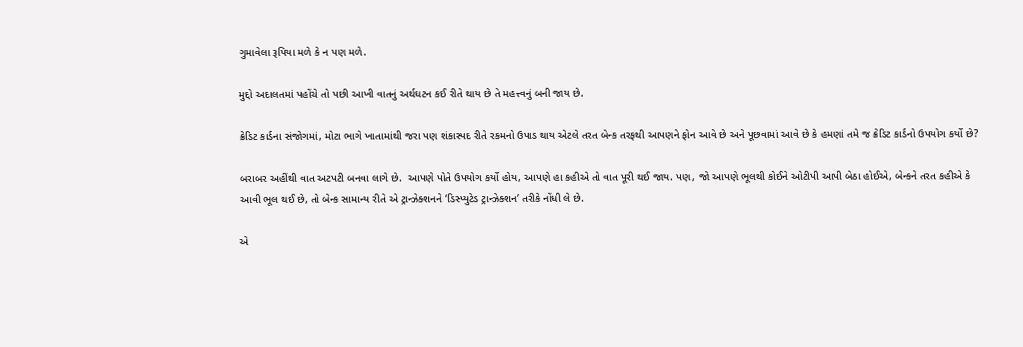ગુમાવેલા રૂપિયા મળે કે ન પણ મળે.

મુદ્દો અદાલતમાં પહોંચે તો પછી આખી વાતનું અર્થઘટન કઈ રીતે થાય છે તે મહત્ત્વનું બની જાય છે.

ક્રેડિટ કાર્ડના સંજોગમાં, મોટા ભાગે ખાતામાંથી જરા પણ શંકાસ્પદ રીતે રકમનો ઉપાડ થાય એટલે તરત બેન્ક તરફથી આપણને ફોન આવે છે અને પૂછવામાં આવે છે કે હમણાં તમે જ ક્રેડિટ કાર્ડનો ઉપયોગ કર્યો છે?

બરાબર અહીંથી વાત અટપટી બનવા લાગે છે.  આપણે પોતે ઉપયોગ કર્યો હોય, આપણે હા કહીએ તો વાત પૂરી થઈ જાય. પણ, જો આપણે ભૂલથી કોઈને ઓટીપી આપી બેઠા હોઈએ, બેન્કને તરત કહીએ કે આવી ભૂલ થઈ છે, તો બેન્ક સામાન્ય રીતે એ ટ્રાન્ઝેક્શનને ‘ડિસ્પ્યુટેડ ટ્રાન્ઝેક્શન’ તરીકે નોંધી લે છે.

એ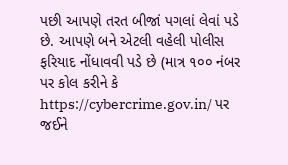પછી આપણે તરત બીજાં પગલાં લેવાં પડે છે. આપણે બને એટલી વહેલી પોલીસ ફરિયાદ નોંધાવવી પડે છે (માત્ર ૧૦૦ નંબર પર કોલ કરીને કે https://cybercrime.gov.in/ પર જઈને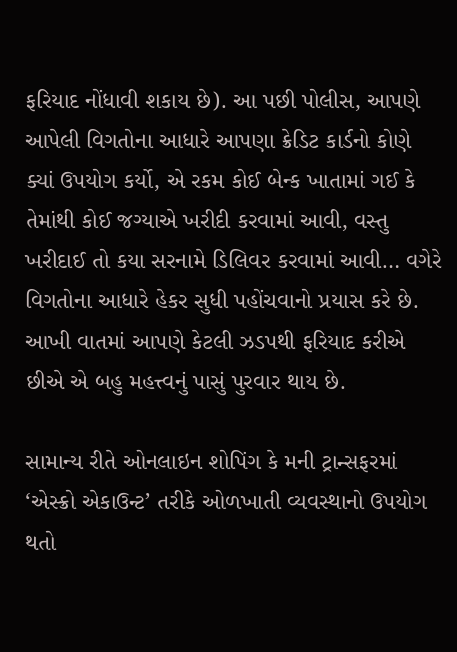ફરિયાદ નોંધાવી શકાય છે). આ પછી પોલીસ, આપણે આપેલી વિગતોના આધારે આપણા ક્રેડિટ કાર્ડનો કોણે ક્યાં ઉપયોગ કર્યો, એ રકમ કોઈ બેન્ક ખાતામાં ગઈ કે તેમાંથી કોઈ જગ્યાએ ખરીદી કરવામાં આવી, વસ્તુ ખરીદાઈ તો કયા સરનામે ડિલિવર કરવામાં આવી… વગેરે વિગતોના આધારે હેકર સુધી પહોંચવાનો પ્રયાસ કરે છે. આખી વાતમાં આપણે કેટલી ઝડપથી ફરિયાદ કરીએ છીએ એ બહુ મહત્ત્વનું પાસું પુરવાર થાય છે.

સામાન્ય રીતે ઓનલાઇન શોપિંગ કે મની ટ્રાન્સફરમાં ‘એસ્ક્રો એકાઉન્ટ’ તરીકે ઓળખાતી વ્યવસ્થાનો ઉપયોગ થતો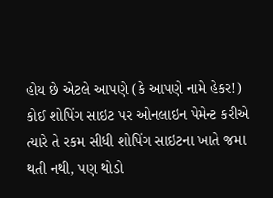હોય છે એટલે આપણે (કે આપણે નામે હેકર!) કોઈ શોપિંગ સાઇટ પર ઓનલાઇન પેમેન્ટ કરીએ ત્યારે તે રકમ સીધી શોપિંગ સાઇટના ખાતે જમા થતી નથી, પણ થોડો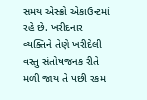સમય એસ્ક્રો એકાઉન્ટમાં રહે છે. ખરીદનાર વ્યક્તિને તેણે ખરીદેલી વસ્તુ સંતોષજનક રીતે મળી જાય તે પછી રકમ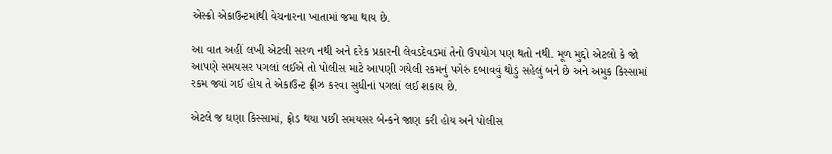એસ્ક્રો એકાઉન્ટમાંથી વેચનારના ખાતામાં જમા થાય છે.

આ વાત અહીં લખી એટલી સરળ નથી અને દરેક પ્રકારની લેવડદેવડમાં તેનો ઉપયોગ પણ થતો નથી. મૂળ મુદ્દો એટલો કે જો આપણે સમયસર પગલાં લઈએ તો પોલીસ માટે આપણી ગયેલી રકમનું પગેરું દબાવવું થોડું સહેલું બને છે અને અમુક કિસ્સામાં રકમ જ્યાં ગઈ હોય તે એકાઉન્ટ ફ્રીઝ કરવા સુધીનાં પગલાં લઈ શકાય છે.

એટલે જ ઘણા કિસ્સામાં, ફ્રોડ થયા પછી સમયસર બેન્કને જાણ કરી હોય અને પોલીસ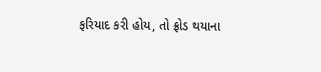ફરિયાદ કરી હોય, તો ફ્રોડ થયાના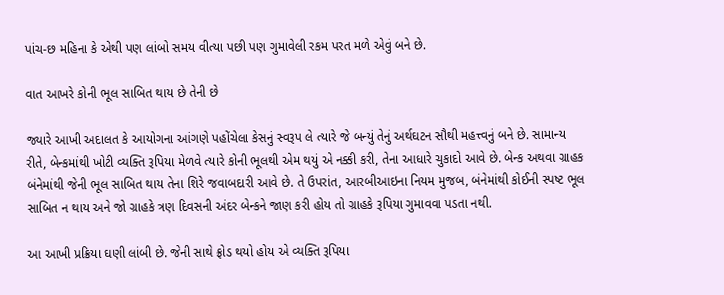પાંચ-છ મહિના કે એથી પણ લાંબો સમય વીત્યા પછી પણ ગુમાવેલી રકમ પરત મળે એવું બને છે.

વાત આખરે કોની ભૂલ સાબિત થાય છે તેની છે

જ્યારે આખી અદાલત કે આયોગના આંગણે પહોંચેલા કેસનું સ્વરૂપ લે ત્યારે જે બન્યું તેનું અર્થઘટન સૌથી મહત્ત્વનું બને છે. સામાન્ય રીતે, બેન્કમાંથી ખોટી વ્યક્તિ રૂપિયા મેળવે ત્યારે કોની ભૂલથી એમ થયું એ નક્કી કરી, તેના આધારે ચુકાદો આવે છે. બેન્ક અથવા ગ્રાહક બંનેમાંથી જેની ભૂલ સાબિત થાય તેના શિરે જવાબદારી આવે છે. તે ઉપરાંત, આરબીઆઇના નિયમ મુજબ, બંનેમાંથી કોઈની સ્પષ્ટ ભૂલ સાબિત ન થાય અને જો ગ્રાહકે ત્રણ દિવસની અંદર બેન્કને જાણ કરી હોય તો ગ્રાહકે રૂપિયા ગુમાવવા પડતા નથી.

આ આખી પ્રક્રિયા ઘણી લાંબી છે. જેની સાથે ફ્રોડ થયો હોય એ વ્યક્તિ રૂપિયા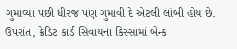ગુમાવ્યા પછી ધીરજ પણ ગુમાવી દે એટલી લાંબી હોય છે. ઉપરાંત, ક્રેડિટ કાર્ડ સિવાયના કિસ્સામાં બેન્ક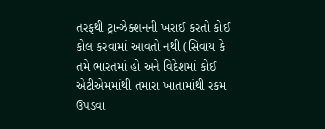તરફથી ટ્રાન્ઝેક્શનની ખરાઈ કરતો કોઈ કોલ કરવામાં આવતો નથી (સિવાય કે તમે ભારતમાં હો અને વિદેશમાં કોઈ એટીએમમાંથી તમારા ખાતામાંથી રકમ ઉપડવા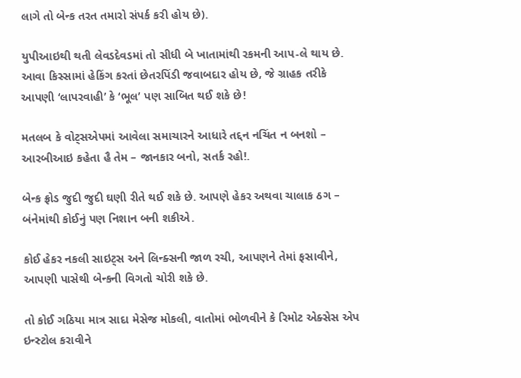લાગે તો બેન્ક તરત તમારો સંપર્ક કરી હોય છે).

યુપીઆઇથી થતી લેવડદેવડમાં તો સીધી બે ખાતામાંથી રકમની આપ-લે થાય છે. આવા કિસ્સામાં હેકિંગ કરતાં છેતરપિંડી જવાબદાર હોય છે, જે ગ્રાહક તરીકે આપણી ‘લાપરવાહી’ કે ‘ભૂલ’ પણ સાબિત થઈ શકે છે!

મતલબ કે વોટ્સએપમાં આવેલા સમાચારને આધારે તદ્દન નચિંત ન બનશો – આરબીઆઇ કહેતા હૈ તેમ – જાનકાર બનો, સતર્ક રહો!.

બેન્ક ફ્રોડ જુદી જુદી ઘણી રીતે થઈ શકે છે. આપણે હેકર અથવા ચાલાક ઠગ – બંનેમાંથી કોઈનું પણ નિશાન બની શકીએ.

કોઈ હેકર નકલી સાઇટ્સ અને લિન્ક્સની જાળ રચી, આપણને તેમાં ફસાવીને, આપણી પાસેથી બેન્કની વિગતો ચોરી શકે છે.

તો કોઈ ગઠિયા માત્ર સાદા મેસેજ મોકલી, વાતોમાં ભોળવીને કે રિમોટ એક્સેસ એપ ઇન્સ્ટોલ કરાવીને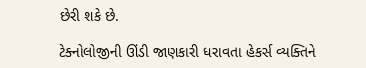છેરી શકે છે.

ટેક્નોલોજીની ઊંડી જાણકારી ધરાવતા હેકર્સ વ્યક્તિને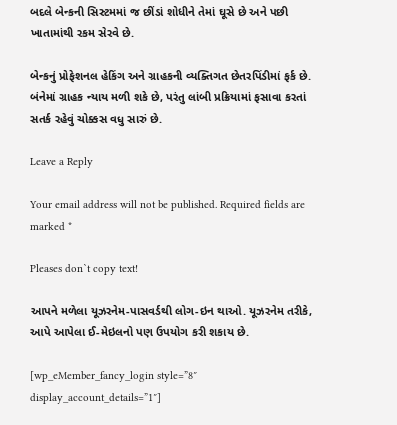બદલે બેન્કની સિસ્ટમમાં જ છીંડાં શોધીને તેમાં ઘૂસે છે અને પછી ખાતામાંથી રકમ સેરવે છે.

બેન્કનું પ્રોફેશનલ હેકિંગ અને ગ્રાહકની વ્યક્તિગત છેતરપિંડીમાં ફર્ક છે. બંનેમાં ગ્રાહક ન્યાય મળી શકે છે, પરંતુ લાંબી પ્રક્રિયામાં ફસાવા કરતાં સતર્ક રહેવું ચોક્કસ વધુ સારું છે.

Leave a Reply

Your email address will not be published. Required fields are marked *

Pleases don`t copy text!

આપને મળેલા યૂઝરનેમ-પાસવર્ડથી લોગ-ઇન થાઓ. યૂઝરનેમ તરીકે, આપે આપેલા ઈ-મેઇલનો પણ ઉપયોગ કરી શકાય છે.

[wp_eMember_fancy_login style=”8″ display_account_details=”1″]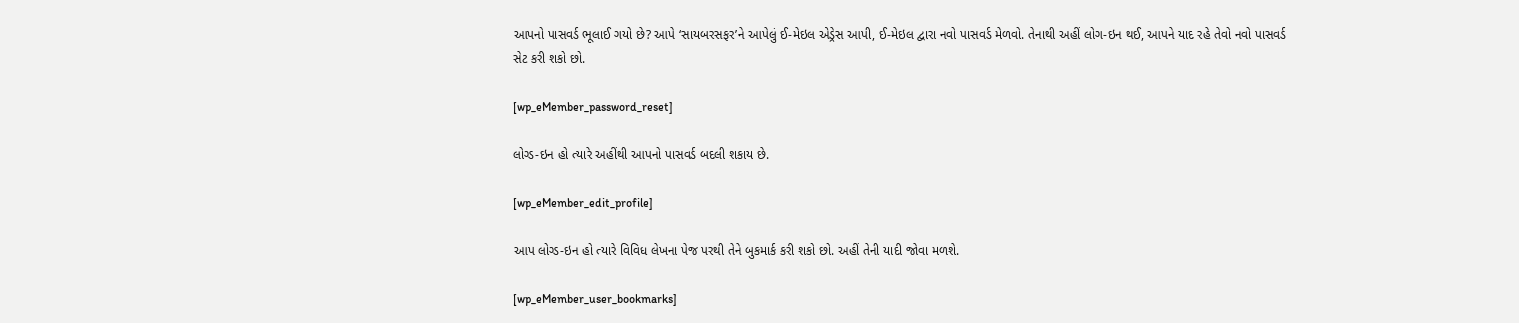આપનો પાસવર્ડ ભૂલાઈ ગયો છે? આપે ‘સાયબરસફર’ને આપેલું ઈ-મેઇલ એડ્રેસ આપી, ઈ-મેઇલ દ્વારા નવો પાસવર્ડ મેળવો. તેનાથી અહીં લોગ-ઇન થઈ, આપને યાદ રહે તેવો નવો પાસવર્ડ સેટ કરી શકો છો.

[wp_eMember_password_reset]

લોગ્ડ-ઇન હો ત્યારે અહીંથી આપનો પાસવર્ડ બદલી શકાય છે.

[wp_eMember_edit_profile]

આપ લોગ્ડ-ઇન હો ત્યારે વિવિધ લેખના પેજ પરથી તેને બુકમાર્ક કરી શકો છો. અહીં તેની યાદી જોવા મળશે.

[wp_eMember_user_bookmarks]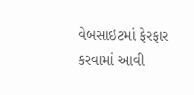વેબસાઇટમાં ફેરફાર કરવામાં આવી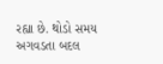રહ્યા છે. થોડો સમય અગવડતા બદલ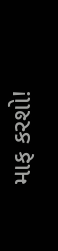માફ કરશો!